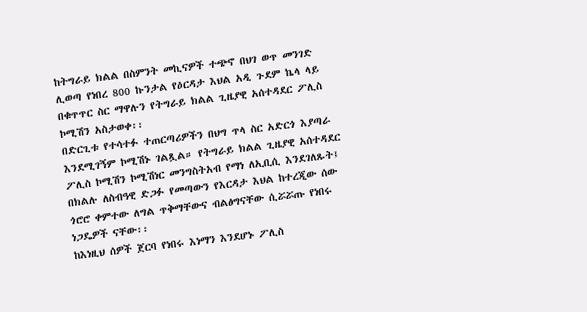ከትግራይ ክልል በስምንት መኪናዎች ተጭኖ በህገ ወጥ መንገድ ሊወጣ የነበረ 800 ኩንታል የዕርዳታ እህል አዲ ጉደም ኬላ ላይ በቁጥጥር ስር ማዋሉን የትግራይ ክልል ጊዜያዊ አሰተዳደር ፖሊስ ኮሚሽን አስታወቀ፡፡
በድርጊቱ የተሳተፉ ተጠርጣሪዎችን በህግ ጥላ ስር አድርጎ እያጣራ እንደሚገኝም ኮሚሽኑ ገልጿል። የትግራይ ክልል ጊዜያዊ አሰተዳደር ፖሊስ ኮሚሽን ኮሚሽነር መንግስትአብ የማነ ለኢቢሲ እንደገለጹት፤ በክልሉ ለስብዓዊ ድጋፉ የመጣውን የእርዳታ እህል ከተረጂው ሰው ጎሮሮ ቀምተው ለግል ጥቅማቸውና ብልፅግናቸው ሲሯሯጡ የነበሩ ነጋዴዎች ናቸው፡፡
ከእነዚህ ሰዎች ጀርባ የነበሩ እነማን እንደሆኑ ፖሊስ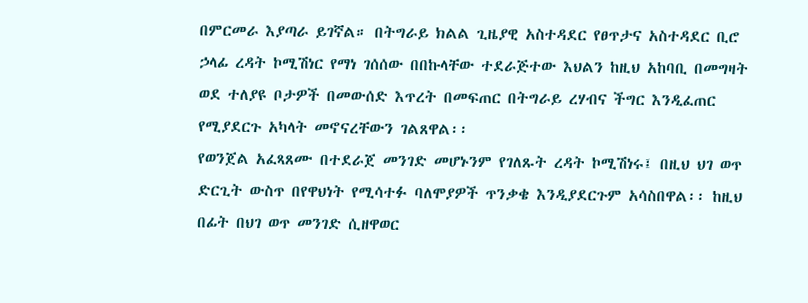በምርመራ እያጣራ ይገኛል። በትግራይ ክልል ጊዜያዊ አስተዳደር የፀጥታና አስተዳደር ቢሮ ኃላፊ ረዳት ኮሚሽነር የማነ ገሰሰው በበኩላቸው ተደራጅተው እህልን ከዚህ አከባቢ በመግዛት ወደ ተለያዩ ቦታዎች በመውሰድ እጥረት በመፍጠር በትግራይ ረሃብና ችግር እንዲፈጠር የሚያደርጉ አካላት መኖናረቸውን ገልጸዋል፡፡
የወንጀል አፈጻጸሙ በተደራጀ መንገድ መሆኑንም የገለጹት ረዳት ኮሚሽነሩ፤ በዚህ ህገ ወጥ ድርጊት ውስጥ በየዋህነት የሚሳተፉ ባለሞያዎች ጥንቃቄ እንዲያደርጉም አሳስበዋል፡፡ ከዚህ በፊት በህገ ወጥ መንገድ ሲዘዋወር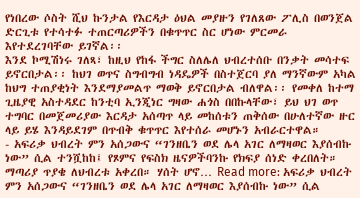የነበረው ሶስት ሺህ ኩንታል የእርዳታ ዕህል መያዙን የገለጸው ፖሊስ በወንጀል ድርጊቱ የተሳተፉ ተጠርጣሪዎችን በቁጥጥር ስር ሆነው ምርመራ እየተደረገባቸው ይገኛል፡፡
እንደ ኮሚሽነሩ ገለጻ፣ ከዚህ የከፋ ችግር ስለሌለ ህብረተሰቡ በንቃት መሳተፍ ይኖርበታል፡፡ ከህገ ወጥና ስግብግብ ነዳዴዎች በስተጀርባ ያለ ማንኛውም አካል ከህግ ተጠያቂነት እንደማያመልጥ ማወቅ ይኖርበታል ብለዋል፡፡ የመቀለ ከተማ ጊዜያዊ አስተዳደር ከንቲባ ኢንጂነር ግዛው ሐጎስ በበኩላቸው፣ ይህ ህገ ወጥ ተግባር በመጀመሪያው እርዳታ አሰጣጥ ላይ መከሰቱን ጠቅሰው በሁለተኛው ዙር ላይ ይሄ እንዳይደገም በጥብቅ ቁጥጥር እየተሰራ መሆኑን አብራርተዋል።
- አፍሪቃ ህብረት ምን አሰጋውና “ገንዘቤን ወደ ሌላ አገር ለማዛወር እያሰብኩ ነው” ሲል ተንሿከከ፤ የጾምና የፍስክ ዜናዎችባንኩ የክፍያ ሰነድ ቀረበለት። ማጣሪያ ጥያቄ ለህብረቱ አቀረበ። ሃሰት ሆኖ… Read more: አፍሪቃ ህብረት ምን አሰጋውና “ገንዘቤን ወደ ሌላ አገር ለማዛወር እያሰብኩ ነው” ሲል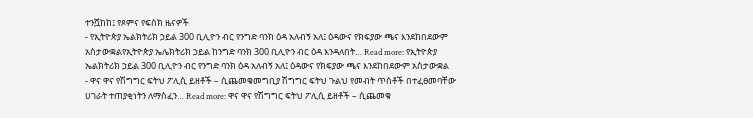ተንሿከከ፤ የጾምና የፍስክ ዜናዎች
- የኢትዮጵያ ኤልክትሪክ ኃይል 300 ቢሊዮን ብር የንግድ ባንክ ዕዳ አለብኝ አለ፤ ዕዳውና የክፍያው ጫና እንደከበደውም አስታውቋልየኢትዮጵያ ኤሌክትሪክ ኃይል ከንግድ ባንክ 300 ቢሊዮን ብር ዕዳ እንዳለበት… Read more: የኢትዮጵያ ኤልክትሪክ ኃይል 300 ቢሊዮን ብር የንግድ ባንክ ዕዳ አለብኝ አለ፤ ዕዳውና የክፍያው ጫና እንደከበደውም አስታውቋል
- ዋና ዋና የሽግግር ፍትህ ፖሊሲ ይዘቶች – ሲጨመቁመግቢያ ሽግግር ፍትህ ጉልህ የመብት ጥሰቶች በተፈፀመባቸው ሀገራት ተጠያቂነትን ለማስፈን… Read more: ዋና ዋና የሽግግር ፍትህ ፖሊሲ ይዘቶች – ሲጨመቁ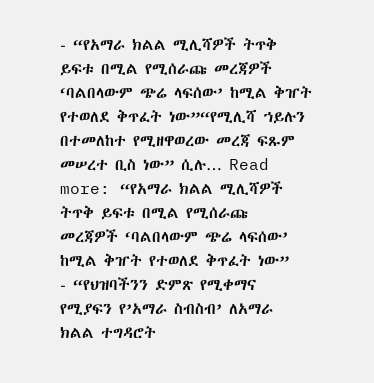- “የአማራ ክልል ሚሊሻዎች ትጥቅ ይፍቱ በሚል የሚሰራጩ መረጃዎች ‘ባልበላውም ጭሬ ላፍሰው’ ከሚል ቅዠት የተወለደ ቅጥፈት ነው”“የሚሊሻ ኀይሉን በተመለከተ የሚዘዋወረው መረጃ ፍጹም መሠረተ ቢስ ነው” ሲሉ… Read more: “የአማራ ክልል ሚሊሻዎች ትጥቅ ይፍቱ በሚል የሚሰራጩ መረጃዎች ‘ባልበላውም ጭሬ ላፍሰው’ ከሚል ቅዠት የተወለደ ቅጥፈት ነው”
- “የህዝባችንን ድምጽ የሚቀማና የሚያፍን የ’አማራ ስብስብ’ ለአማራ ክልል ተግዳሮት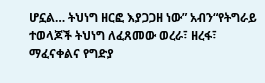ሆኗል… ትህነግ ዘርፎ እያጋጋዘ ነው” አብን“የትግራይ ተወላጆች ትህነግ ለፈጸመው ወረራ፣ ዘረፋ፣ ማፈናቀልና የግድያ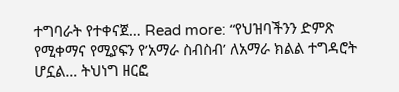ተግባራት የተቀናጀ… Read more: “የህዝባችንን ድምጽ የሚቀማና የሚያፍን የ’አማራ ስብስብ’ ለአማራ ክልል ተግዳሮት ሆኗል… ትህነግ ዘርፎ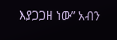እያጋጋዘ ነው” አብን